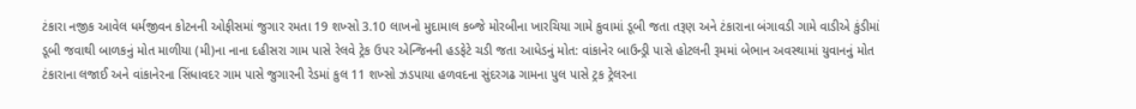ટંકારા નજીક આવેલ ધર્મજીવન કોટનની ઓફીસમાં જુગાર રમતા 19 શખ્સો 3.10 લાખનો મુદામાલ કબ્જે મોરબીના ખારચિયા ગામે કુવામાં ડૂબી જતા તરૂણ અને ટંકારાના બંગાવડી ગામે વાડીએ કુંડીમાં ડૂબી જવાથી બાળકનું મોત માળીયા (મી)ના નાના દહીસરા ગામ પાસે રેલવે ટ્રેક ઉપર એન્જિનની હડફેટે ચડી જતા આધેડનું મોત: વાંકાનેર બાઉન્ડ્રી પાસે હોટલની રૂમમાં બેભાન અવસ્થામાં યુવાનનું મોત ટંકારાના લજાઈ અને વાંકાનેરના સિંધાવદર ગામ પાસે જુગારની રેડમાં કુલ 11 શખ્સો ઝડપાયા હળવદના સુંદરગઢ ગામના પુલ પાસે ટ્રક ટ્રેલરના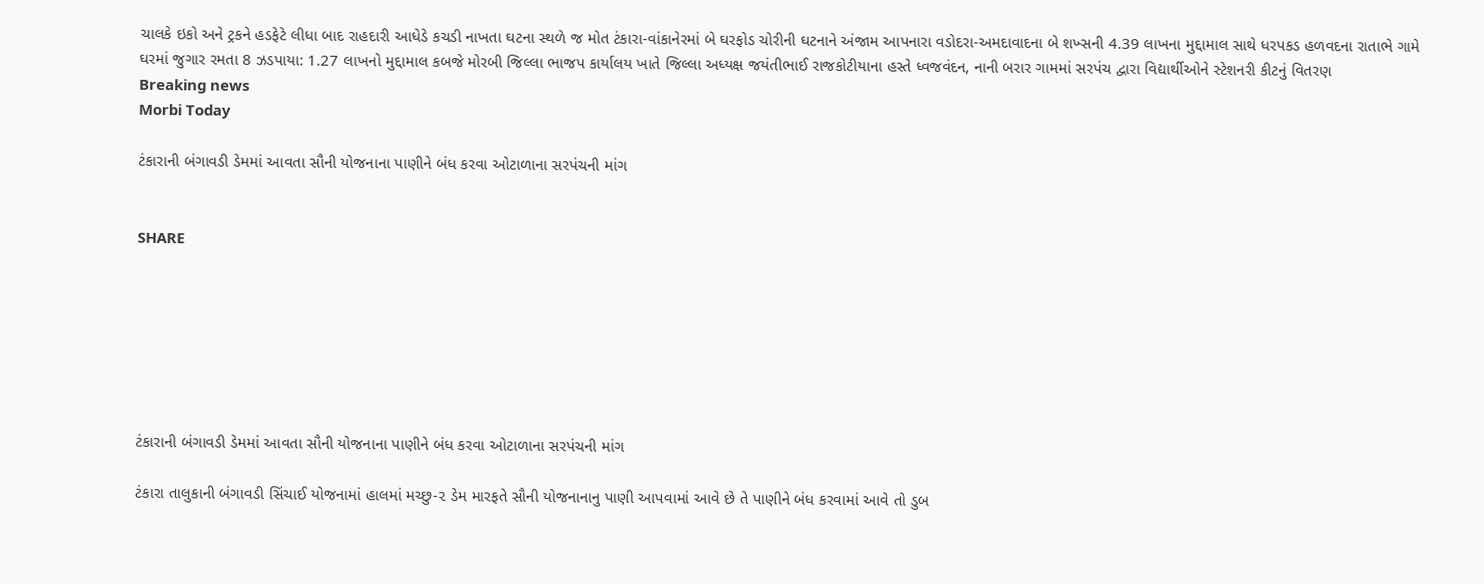ચાલકે ઇકો અને ટ્રકને હડફેટે લીધા બાદ રાહદારી આધેડે કચડી નાખતા ઘટના સ્થળે જ મોત ટંકારા-વાંકાનેરમાં બે ઘરફોડ ચોરીની ઘટનાને અંજામ આપનારા વડોદરા-અમદાવાદના બે શખ્સની 4.39 લાખના મુદ્દામાલ સાથે ધરપકડ હળવદના રાતાભે ગામે ઘરમાં જુગાર રમતા 8 ઝડપાયા: 1.27 લાખનો મુદ્દામાલ કબજે મોરબી જિલ્લા ભાજપ કાર્યાલય ખાતે જિલ્લા અધ્યક્ષ જયંતીભાઈ રાજકોટીયાના હસ્તે ધ્વજવંદન, નાની બરાર ગામમાં સરપંચ દ્વારા વિદ્યાર્થીઓને સ્ટેશનરી કીટનું વિતરણ
Breaking news
Morbi Today

ટંકારાની બંગાવડી ડેમમાં આવતા સૌની યોજનાના પાણીને બંધ કરવા ઓટાળાના સરપંચની માંગ


SHARE







ટંકારાની બંગાવડી ડેમમાં આવતા સૌની યોજનાના પાણીને બંધ કરવા ઓટાળાના સરપંચની માંગ

ટંકારા તાલુકાની બંગાવડી સિંચાઈ યોજનામાં હાલમાં મચ્છુ-૨ ડેમ મારફતે સૌની યોજનાનાનુ પાણી આપવામાં આવે છે તે પાણીને બંધ કરવામાં આવે તો ડુબ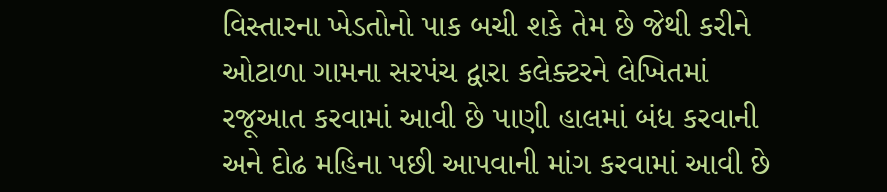વિસ્તારના ખેડતોનો પાક બચી શકે તેમ છે જેથી કરીને ઓટાળા ગામના સરપંચ દ્વારા કલેક્ટરને લેખિતમાં રજૂઆત કરવામાં આવી છે પાણી હાલમાં બંધ કરવાની અને દોઢ મહિના પછી આપવાની માંગ કરવામાં આવી છે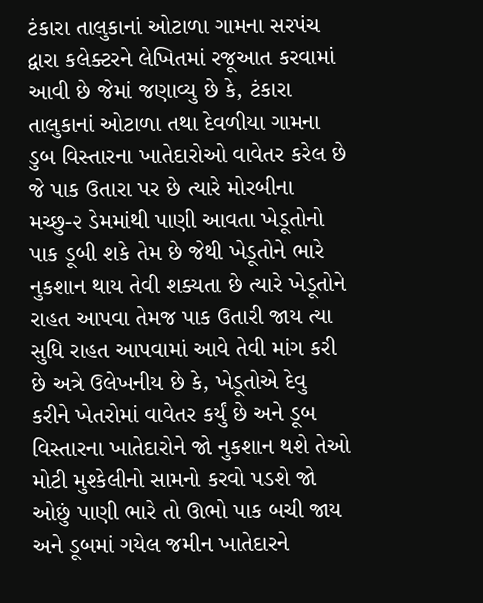ટંકારા તાલુકાનાં ઓટાળા ગામના સરપંચ દ્વારા કલેક્ટરને લેખિતમાં રજૂઆત કરવામાં આવી છે જેમાં જણાવ્યુ છે કે, ટંકારા તાલુકાનાં ઓટાળા તથા દેવળીયા ગામના ડુબ વિસ્તારના ખાતેદારોઓ વાવેતર કરેલ છે જે પાક ઉતારા પર છે ત્યારે મોરબીના મચ્છુ-૨ ડેમમાંથી પાણી આવતા ખેડૂતોનો પાક ડૂબી શકે તેમ છે જેથી ખેડૂતોને ભારે નુકશાન થાય તેવી શક્યતા છે ત્યારે ખેડૂતોને રાહત આપવા તેમજ પાક ઉતારી જાય ત્યા સુધિ રાહત આપવામાં આવે તેવી માંગ કરી છે અત્રે ઉલેખનીય છે કે, ખેડૂતોએ દેવુ કરીને ખેતરોમાં વાવેતર કર્યું છે અને ડૂબ વિસ્તારના ખાતેદારોને જો નુકશાન થશે તેઓ મોટી મુશ્કેલીનો સામનો કરવો પડશે જો ઓછું પાણી ભારે તો ઊભો પાક બચી જાય અને ડૂબમાં ગયેલ જમીન ખાતેદારને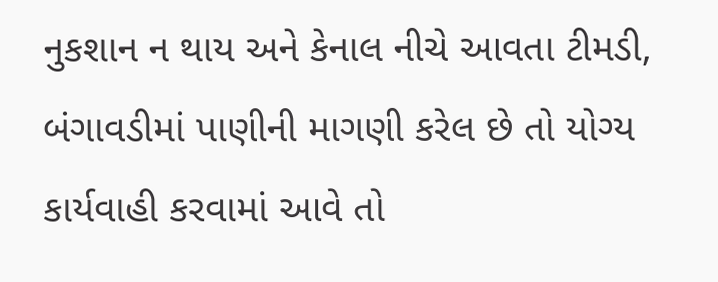નુકશાન ન થાય અને કેનાલ નીચે આવતા ટીમડી, બંગાવડીમાં પાણીની માગણી કરેલ છે તો યોગ્ય કાર્યવાહી કરવામાં આવે તો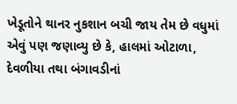ખેડૂતોને થાનર નુકશાન બચી જાય તેમ છે વધુમાં એવું પણ જણાવ્યુ છે કે, હાલમાં ઓટાળા, દેવળીયા તથા બંગાવડીનાં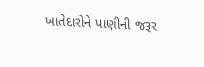ખાતેદારોને પાણીની જરૂર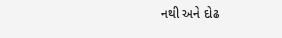નથી અને દોઢ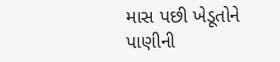માસ પછી ખેડૂતોને પાણીની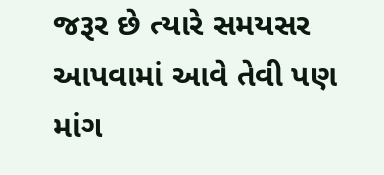જરૂર છે ત્યારે સમયસર આપવામાં આવે તેવી પણ માંગ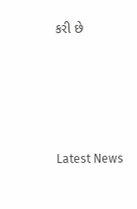કરી છે






Latest News